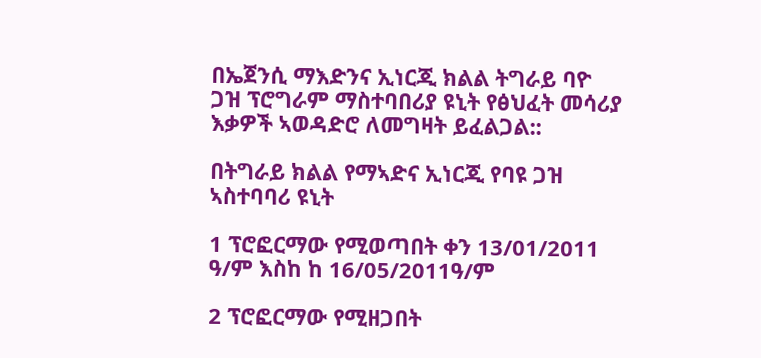በኤጀንሲ ማእድንና ኢነርጂ ክልል ትግራይ ባዮ ጋዝ ፕሮግራም ማስተባበሪያ ዩኒት የፅህፈት መሳሪያ እቃዎች ኣወዳድሮ ለመግዛት ይፈልጋል::

በትግራይ ክልል የማኣድና ኢነርጂ የባዩ ጋዝ ኣስተባባሪ ዩኒት

1 ፕሮፎርማው የሚወጣበት ቀን 13/01/2011 ዓ/ም እስከ ከ 16/05/2011ዓ/ም

2 ፕሮፎርማው የሚዘጋበት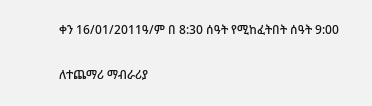ቀን 16/01/2011ዓ/ም በ 8:30 ሰዓት የሚከፈትበት ሰዓት 9:00

ለተጨማሪ ማብራሪያ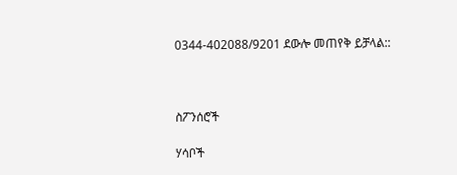0344-402088/9201 ደውሎ መጠየቅ ይቻላል::



ስፖንሰሮች

ሃሳቦች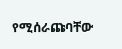የሚሰራጩባቸው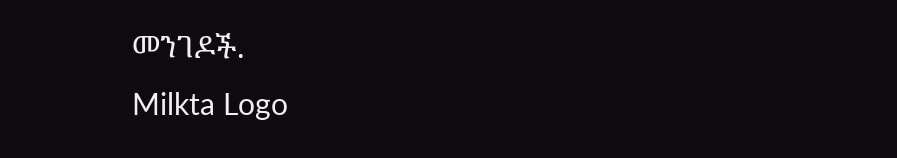መንገዶች.
Milkta Logo